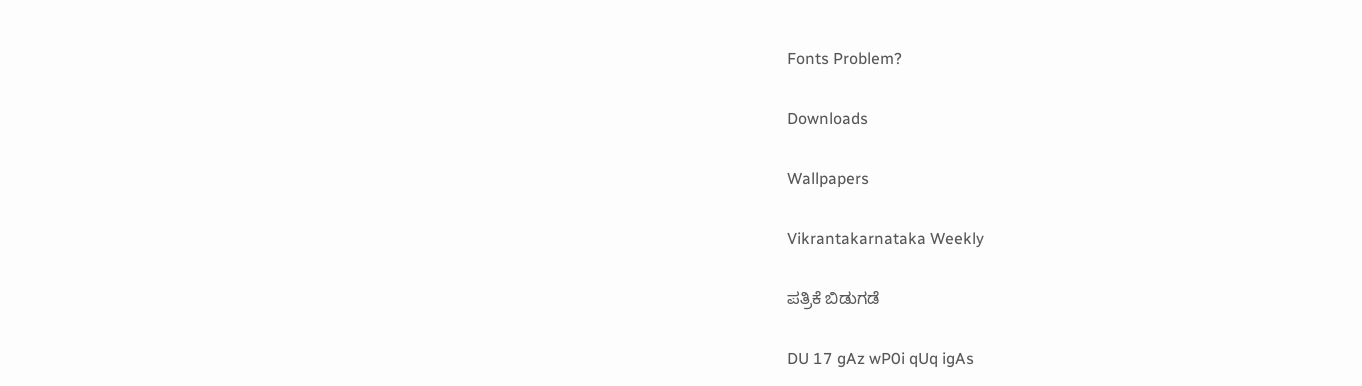Fonts Problem?

Downloads

Wallpapers

Vikrantakarnataka Weekly

ಪತ್ರಿಕೆ ಬಿಡುಗಡೆ

DU 17 gAz wP0i qUq igAs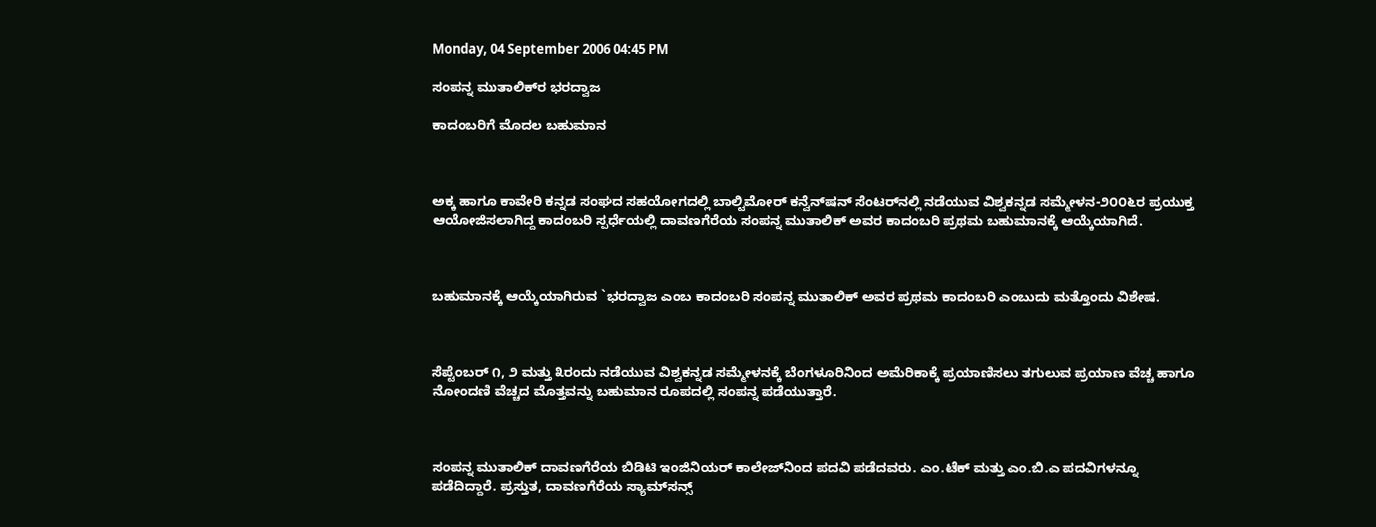Monday, 04 September 2006 04:45 PM

ಸಂಪನ್ನ ಮುತಾಲಿಕ್‌ರ ಭರದ್ವಾಜ

ಕಾದಂಬರಿಗೆ ಮೊದಲ ಬಹುಮಾನ



ಅಕ್ಕ ಹಾಗೂ ಕಾವೇರಿ ಕನ್ನಡ ಸಂಘದ ಸಹಯೋಗದಲ್ಲಿ ಬಾಲ್ಟಿಮೋರ್ ಕನ್ವೆನ್‌ಷನ್ ಸೆಂಟರ್‌ನಲ್ಲಿ ನಡೆಯುವ ವಿಶ್ವಕನ್ನಡ ಸಮ್ಮೇಳನ-೨೦೦೬ರ ಪ್ರಯುಕ್ತ ಆಯೋಜಿಸಲಾಗಿದ್ದ ಕಾದಂಬರಿ ಸ್ಪರ್ಧೆಯಲ್ಲಿ ದಾವಣಗೆರೆಯ ಸಂಪನ್ನ ಮುತಾಲಿಕ್ ಅವರ ಕಾದಂಬರಿ ಪ್ರಥಮ ಬಹುಮಾನಕ್ಕೆ ಆಯ್ಕೆಯಾಗಿದೆ.



ಬಹುಮಾನಕ್ಕೆ ಆಯ್ಕೆಯಾಗಿರುವ `ಭರದ್ವಾಜ ಎಂಬ ಕಾದಂಬರಿ ಸಂಪನ್ನ ಮುತಾಲಿಕ್ ಅವರ ಪ್ರಥಮ ಕಾದಂಬರಿ ಎಂಬುದು ಮತ್ತೊಂದು ವಿಶೇಷ.



ಸೆಪ್ಟೆಂಬರ್ ೧, ೨ ಮತ್ತು ೩ರಂದು ನಡೆಯುವ ವಿಶ್ವಕನ್ನಡ ಸಮ್ಮೇಳನಕ್ಕೆ ಬೆಂಗಳೂರಿನಿಂದ ಅಮೆರಿಕಾಕ್ಕೆ ಪ್ರಯಾಣಿಸಲು ತಗುಲುವ ಪ್ರಯಾಣ ವೆಚ್ಚ ಹಾಗೂ ನೋಂದಣಿ ವೆಚ್ಚದ ಮೊತ್ತವನ್ನು ಬಹುಮಾನ ರೂಪದಲ್ಲಿ ಸಂಪನ್ನ ಪಡೆಯುತ್ತಾರೆ.



ಸಂಪನ್ನ ಮುತಾಲಿಕ್ ದಾವಣಗೆರೆಯ ಬಿಡಿಟಿ ಇಂಜಿನಿಯರ್ ಕಾಲೇಜ್‌ನಿಂದ ಪದವಿ ಪಡೆದವರು. ಎಂ.ಟೆಕ್ ಮತ್ತು ಎಂ.ಬಿ.ಎ ಪದವಿಗಳನ್ನೂ ಪಡೆದಿದ್ದಾರೆ. ಪ್ರಸ್ತುತ, ದಾವಣಗೆರೆಯ ಸ್ಯಾಮ್‌ಸನ್ಸ್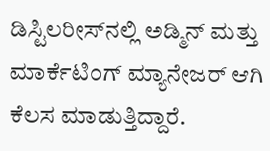ಡಿಸ್ಟಿಲರೀಸ್‌ನಲ್ಲಿ ಅಡ್ಮಿನ್ ಮತ್ತು ಮಾರ್ಕೆಟಿಂಗ್ ಮ್ಯಾನೇಜರ್ ಆಗಿ ಕೆಲಸ ಮಾಡುತ್ತಿದ್ದಾರೆ.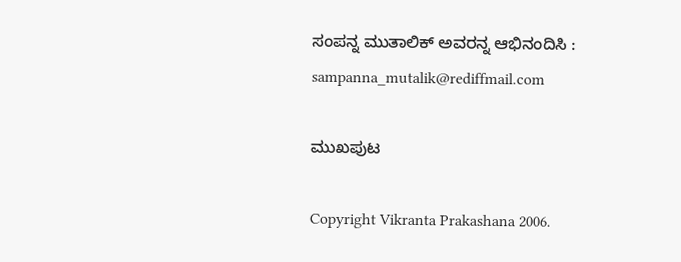ಸಂಪನ್ನ ಮುತಾಲಿಕ್ ಅವರನ್ನ ಆಭಿನಂದಿಸಿ : sampanna_mutalik@rediffmail.com

ಮುಖಪುಟ

Copyright Vikranta Prakashana 2006.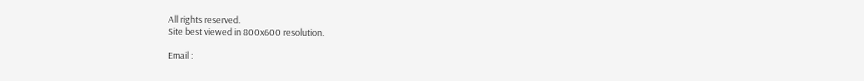All rights reserved.
Site best viewed in 800x600 resolution.

Email :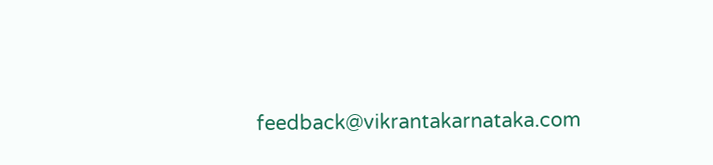feedback@vikrantakarnataka.com